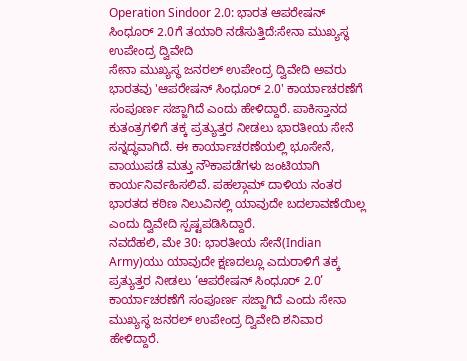Operation Sindoor 2.0: ಭಾರತ ಆಪರೇಷನ್ ಸಿಂಧೂರ್ 2.0ಗೆ ತಯಾರಿ ನಡೆಸುತ್ತಿದೆ:ಸೇನಾ ಮುಖ್ಯಸ್ಥ ಉಪೇಂದ್ರ ದ್ವಿವೇದಿ
ಸೇನಾ ಮುಖ್ಯಸ್ಥ ಜನರಲ್ ಉಪೇಂದ್ರ ದ್ವಿವೇದಿ ಅವರು ಭಾರತವು 'ಆಪರೇಷನ್ ಸಿಂಧೂರ್ 2.0' ಕಾರ್ಯಾಚರಣೆಗೆ ಸಂಪೂರ್ಣ ಸಜ್ಜಾಗಿದೆ ಎಂದು ಹೇಳಿದ್ದಾರೆ. ಪಾಕಿಸ್ತಾನದ ಕುತಂತ್ರಗಳಿಗೆ ತಕ್ಕ ಪ್ರತ್ಯುತ್ತರ ನೀಡಲು ಭಾರತೀಯ ಸೇನೆ ಸನ್ನದ್ಧವಾಗಿದೆ. ಈ ಕಾರ್ಯಾಚರಣೆಯಲ್ಲಿ ಭೂಸೇನೆ, ವಾಯುಪಡೆ ಮತ್ತು ನೌಕಾಪಡೆಗಳು ಜಂಟಿಯಾಗಿ ಕಾರ್ಯನಿರ್ವಹಿಸಲಿವೆ. ಪಹಲ್ಗಾಮ್ ದಾಳಿಯ ನಂತರ ಭಾರತದ ಕಠಿಣ ನಿಲುವಿನಲ್ಲಿ ಯಾವುದೇ ಬದಲಾವಣೆಯಿಲ್ಲ ಎಂದು ದ್ವಿವೇದಿ ಸ್ಪಷ್ಟಪಡಿಸಿದ್ದಾರೆ.
ನವದೆಹಲಿ, ಮೇ 30: ಭಾರತೀಯ ಸೇನೆ(Indian Army)ಯು ಯಾವುದೇ ಕ್ಷಣದಲ್ಲೂ ಎದುರಾಳಿಗೆ ತಕ್ಕ ಪ್ರತ್ಯುತ್ತರ ನೀಡಲು ‘ಆಪರೇಷನ್ ಸಿಂಧೂರ್ 2.0’ ಕಾರ್ಯಾಚರಣೆಗೆ ಸಂಪೂರ್ಣ ಸಜ್ಜಾಗಿದೆ ಎಂದು ಸೇನಾ ಮುಖ್ಯಸ್ಥ ಜನರಲ್ ಉಪೇಂದ್ರ ದ್ವಿವೇದಿ ಶನಿವಾರ ಹೇಳಿದ್ದಾರೆ.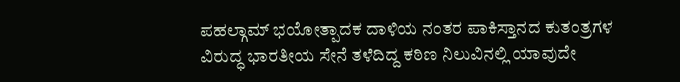ಪಹಲ್ಗಾಮ್ ಭಯೋತ್ಪಾದಕ ದಾಳಿಯ ನಂತರ ಪಾಕಿಸ್ತಾನದ ಕುತಂತ್ರಗಳ ವಿರುದ್ಧ ಭಾರತೀಯ ಸೇನೆ ತಳೆದಿದ್ದ ಕಠಿಣ ನಿಲುವಿನಲ್ಲಿ ಯಾವುದೇ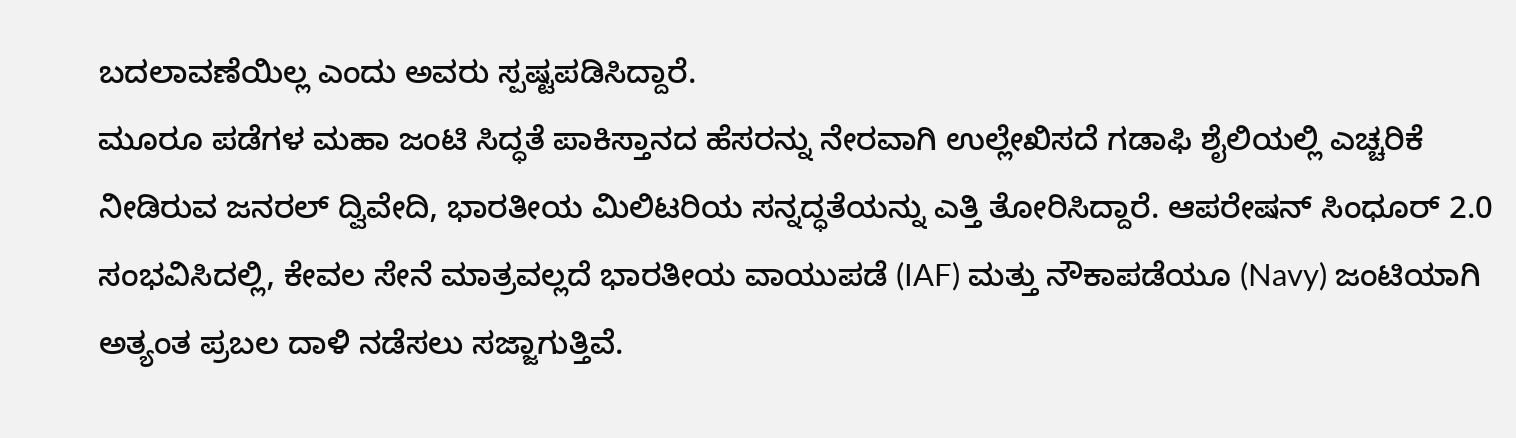ಬದಲಾವಣೆಯಿಲ್ಲ ಎಂದು ಅವರು ಸ್ಪಷ್ಟಪಡಿಸಿದ್ದಾರೆ.
ಮೂರೂ ಪಡೆಗಳ ಮಹಾ ಜಂಟಿ ಸಿದ್ಧತೆ ಪಾಕಿಸ್ತಾನದ ಹೆಸರನ್ನು ನೇರವಾಗಿ ಉಲ್ಲೇಖಿಸದೆ ಗಡಾಫಿ ಶೈಲಿಯಲ್ಲಿ ಎಚ್ಚರಿಕೆ ನೀಡಿರುವ ಜನರಲ್ ದ್ವಿವೇದಿ, ಭಾರತೀಯ ಮಿಲಿಟರಿಯ ಸನ್ನದ್ಧತೆಯನ್ನು ಎತ್ತಿ ತೋರಿಸಿದ್ದಾರೆ. ಆಪರೇಷನ್ ಸಿಂಧೂರ್ 2.0 ಸಂಭವಿಸಿದಲ್ಲಿ, ಕೇವಲ ಸೇನೆ ಮಾತ್ರವಲ್ಲದೆ ಭಾರತೀಯ ವಾಯುಪಡೆ (IAF) ಮತ್ತು ನೌಕಾಪಡೆಯೂ (Navy) ಜಂಟಿಯಾಗಿ ಅತ್ಯಂತ ಪ್ರಬಲ ದಾಳಿ ನಡೆಸಲು ಸಜ್ಜಾಗುತ್ತಿವೆ.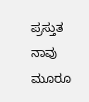ಪ್ರಸ್ತುತ ನಾವು ಮೂರೂ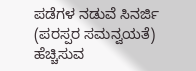ಪಡೆಗಳ ನಡುವೆ ಸಿನರ್ಜಿ (ಪರಸ್ಪರ ಸಮನ್ವಯತೆ) ಹೆಚ್ಚಿಸುವ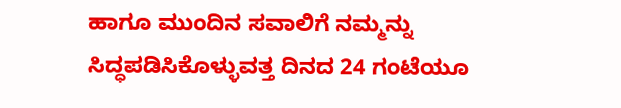ಹಾಗೂ ಮುಂದಿನ ಸವಾಲಿಗೆ ನಮ್ಮನ್ನು ಸಿದ್ಧಪಡಿಸಿಕೊಳ್ಳುವತ್ತ ದಿನದ 24 ಗಂಟೆಯೂ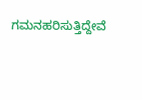ಗಮನಹರಿಸುತ್ತಿದ್ದೇವೆ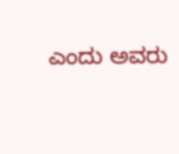ಎಂದು ಅವರು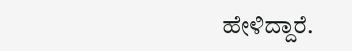ಹೇಳಿದ್ದಾರೆ.